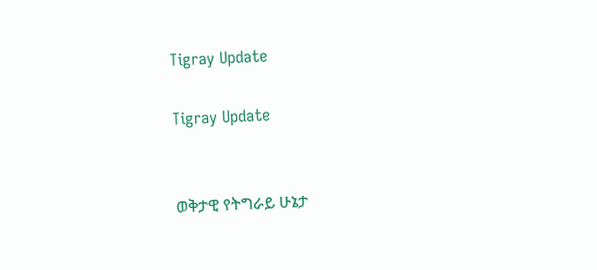Tigray Update

Tigray Update


ወቅታዊ የትግራይ ሁኔታ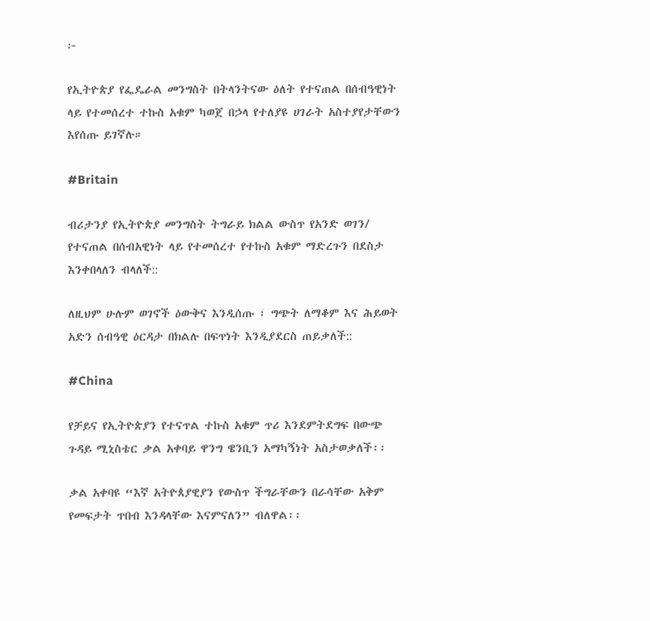፦

የኢትዮጵያ የፌዴራል መንግስት በትላንትናው ዕለት የተናጠል በሰብዓዊነት ላይ የተመሰረተ ተኩስ አቁም ካወጀ በኃላ የተለያዩ ሀገራት አስተያየታቸውን እየሰጡ ይገኛሉ።

#Britain

ብሪታንያ የኢትዮጵያ መንግስት ትግራይ ክልል ውስጥ የአንድ ወገን/ የተናጠል በሰብአዊነት ላይ የተመሰረተ የተኩስ አቁም ማድረጉን በደስታ እንቀበላለን ብላለች::

ለዚህም ሁሉም ወገኖች ዕውቅና እንዲሰጡ ፣ ግጭት ለማቆም እና ሕይወት አድን ሰብዓዊ ዕርዳታ በክልሉ በፍጥነት እንዲያደርስ ጠይቃለች::

#China

የቻይና የኢትዮጵያን የተናጥል ተኩስ አቁም ጥሪ እንደምትደግፍ በውጭ ጉዳይ ሚኒስቴር ቃል አቀባይ ዋንግ ዌንቢን አማካኝነት አስታወቃለች፡፡

ቃል አቀባዩ “እኛ አትዮጰያዊያን የውስጥ ችግራቸውን በራሳቸው አቅም የመፍታት ጥበብ እንዳላቸው እናምናለን” ብለዋል፡፡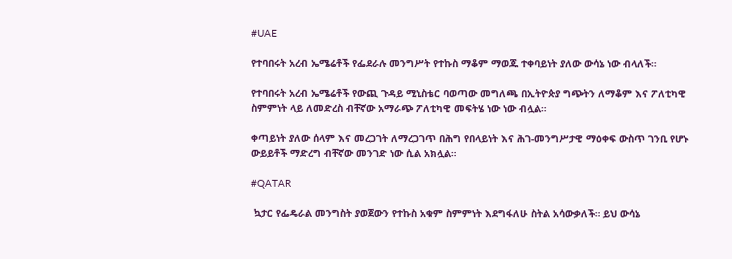#UAE

የተባበሩት አረብ ኤሜሬቶች የፌደራሉ መንግሥት የተኩስ ማቆም ማወጁ ተቀባይነት ያለው ውሳኔ ነው ብላለች።

የተባበሩት አረብ ኤሜሬቶች የውጪ ጉዳይ ሚኒስቴር ባወጣው መግለጫ በኢትዮጵያ ግጭትን ለማቆም እና ፖለቲካዊ ስምምነት ላይ ለመድረስ ብቸኛው አማራጭ ፖለቲካዊ መፍትሄ ነው ነው ብሏል።

ቀጣይነት ያለው ሰላም እና መረጋገት ለማረጋገጥ በሕግ የበላይነት እና ሕገ-መንግሥታዊ ማዕቀፍ ውስጥ ገንቢ የሆኑ ውይይቶች ማድረግ ብቸኛው መንገድ ነው ሲል አክሏል።

#QATAR

 ኳታር የፌዴራል መንግስት ያወጀውን የተኩስ አቁም ስምምነት እደግፋለሁ ስትል አሳውቃለች። ይህ ውሳኔ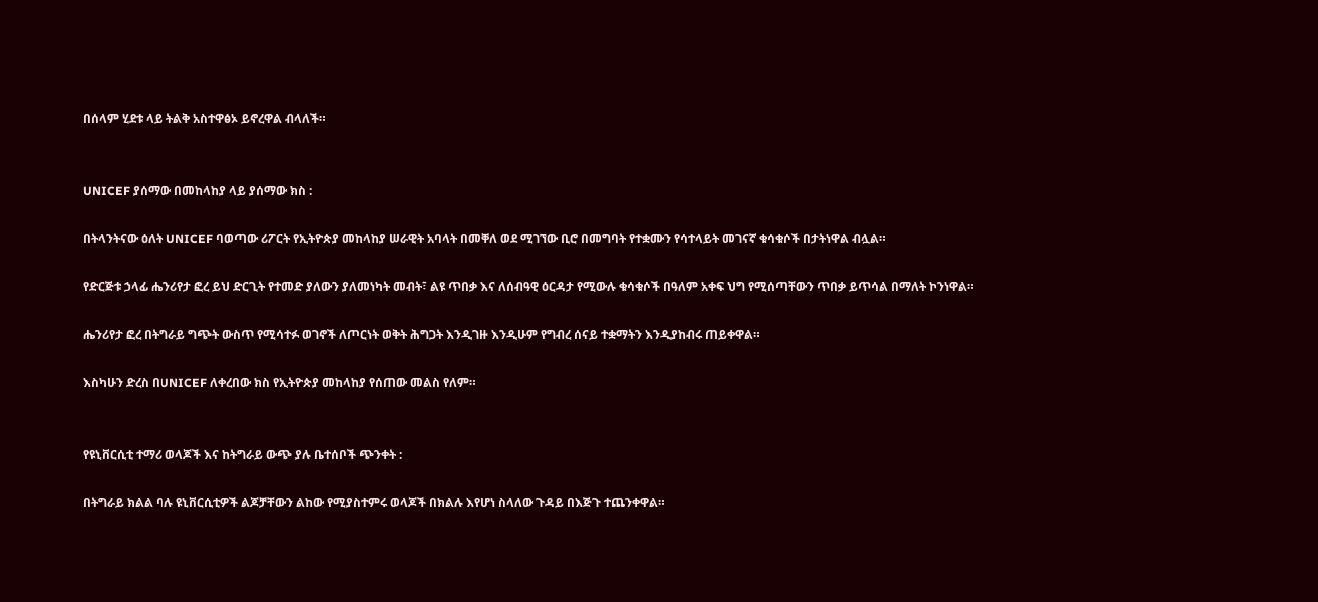በሰላም ሂደቱ ላይ ትልቅ አስተዋፅኦ ይኖረዋል ብላለች።


UNICEF ያሰማው በመከላከያ ላይ ያሰማው ክስ :

በትላንትናው ዕለት UNICEF ባወጣው ሪፖርት የኢትዮጵያ መከላከያ ሠራዊት አባላት በመቐለ ወደ ሚገኘው ቢሮ በመግባት የተቋሙን የሳተላይት መገናኛ ቁሳቁሶች በታትነዋል ብሏል።

የድርጅቱ ኃላፊ ሔንሪየታ ፎረ ይህ ድርጊት የተመድ ያለውን ያለመነካት መብት፣ ልዩ ጥበቃ እና ለሰብዓዊ ዕርዳታ የሚውሉ ቁሳቁሶች በዓለም አቀፍ ህግ የሚሰጣቸውን ጥበቃ ይጥሳል በማለት ኮንነዋል።

ሔንሪየታ ፎረ በትግራይ ግጭት ውስጥ የሚሳተፉ ወገኖች ለጦርነት ወቅት ሕግጋት እንዲገዙ እንዲሁም የግብረ ሰናይ ተቋማትን እንዲያከብሩ ጠይቀዋል።

እስካሁን ድረስ በUNICEF ለቀረበው ክስ የኢትዮጵያ መከላከያ የሰጠው መልስ የለም።


የዩኒቨርሲቲ ተማሪ ወላጆች እና ከትግራይ ውጭ ያሉ ቤተሰቦች ጭንቀት :

በትግራይ ክልል ባሉ ዩኒቨርሲቲዎች ልጆቻቸውን ልከው የሚያስተምሩ ወላጆች በክልሉ እየሆነ ስላለው ጉዳይ በእጅጉ ተጨንቀዋል።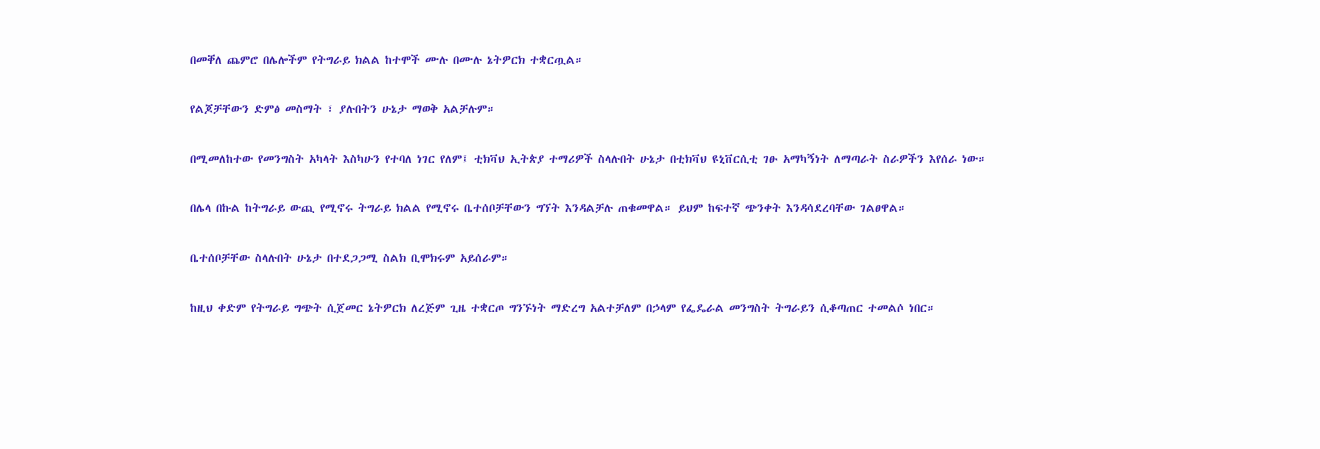በመቐለ ጨምሮ በሌሎችም የትግራይ ክልል ከተሞች ሙሉ በሙሉ ኔትዎርክ ተቋርጧል።

የልጆቻቸውን ድምፅ መስማት ፣ ያሉበትን ሁኔታ ማወቅ አልቻሉም።

በሚመለከተው የመንግስት አካላት እስካሁን የተባለ ነገር የለም፤ ቲክቫህ ኢትጵያ ተማሪዎች ስላሉበት ሁኔታ በቲክቫህ ዩኒቨርሲቲ ገፁ አማካኝነት ለማጣራት ስራዎችን እየሰራ ነው።

በሌላ በኩል ከትግራይ ውጪ የሚኖሩ ትግራይ ክልል የሚኖሩ ቤተሰቦቻቸውን ግኘት እንዳልቻሉ ጠቁመዋል። ይህም ከፍተኛ ጭንቀት እንዳሳደረባቸው ገልፀዋል።

ቤተሰቦቻቸው ስላሉበት ሁኔታ በተደጋጋሚ ስልክ ቢሞክሩም አይሰራም።

ከዚህ ቀድም የትግራይ ግጭት ሲጀመር ኔትዎርክ ለረጅም ጊዜ ተቋርጦ ግንኙነት ማድረግ አልተቻለም በኃላም የፌዴራል መንግስት ትግራይን ሲቆጣጠር ተመልሶ ነበር።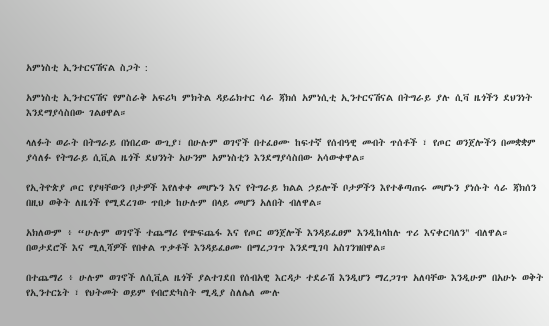አምነስቲ ኢንተርናሽናል ስጋት :

አምነስቲ ኢንተርናሽና የምስራቅ አፍሪካ ምክትል ዳይሬክተር ሳራ ጃክሰ አምነሲቲ ኢንተርናሽናል በትግራይ ያሉ ሲቫ ዜጎችን ደህንነት እንደማያሳስበው ገልፀዋል።

ላለፉት ወራት በትግራይ በነበረው ውጊያ፣ በሁሉም ወገኖች በተፈፀሙ ከፍተኛ የሰብዓዊ መብት ጥሰቶች ፣ የጦር ወንጀሎችን በመቋቋም ያሳለፉ የትግራይ ሲቪል ዜጎች ደህንነት አሁንም አምነስቲን እንደማያሳስበው አሳውቀዋል።

የኢትዮጵያ ጦር የያዛቸውን ቦታዎች እየለቀቀ መሆኑን እና የትግራይ ክልል ኃይሎች ቦታዎችን እየተቆጣጠሩ መሆኑን ያነሱት ሳራ ጃክሰን በዚህ ወቅት ለዜጎች የሚደረገው ጥበቃ ከሁሉም በላይ መሆን አለበት ብለዋል።

አክለውም ፥ “ሁሉም ወገኖች ተጨማሪ የጭፍጨፋ እና የጦር ወንጀሎች እንዳይፈፀም እንዲከላከሉ ጥሪ እናቀርባለን" ብለዋል። በወታደሮች እና ሚሊሻዎች የበቀል ጥቃቶች እንዳይፈፀሙ በማረጋገጥ እንደሚገባ አስገንዝበዋል።

በተጨማሪ ፥ ሁሉም ወገኖች ለሲቪል ዜጎች ያልተገደበ የሰብአዊ እርዳታ ተደራሽ እንዲሆን ማረጋገጥ አለባቸው እንዲሁም በአሁኑ ወቅት የኢንተርኔት ፣ የህትመት ወይም የብሮድካስት ሚዲያ ስለሌለ ሙሉ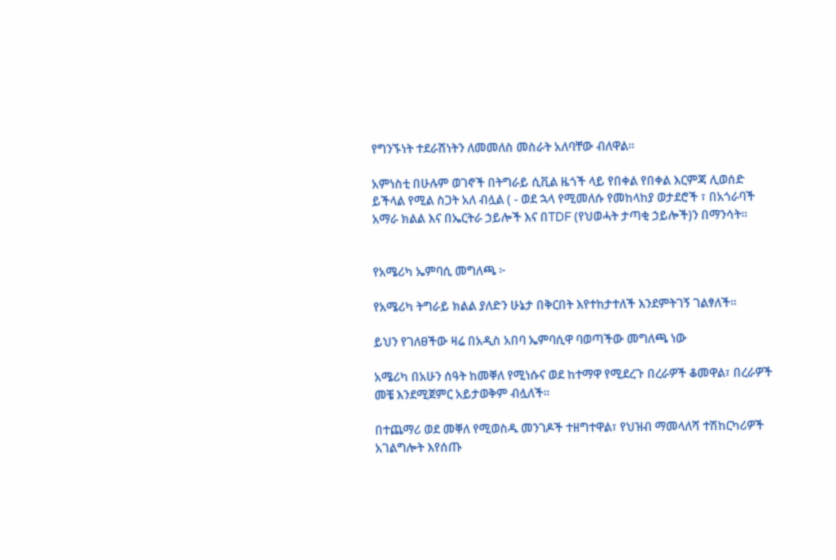የግንኙነት ተደራሽነትን ለመመለስ መስራት አለባቸው ብለዋል።

አምነስቲ በሁሉም ወገኖች በትግራይ ሲቪል ዜጎች ላይ የበቀል የበቀል እርምጃ ሊወሰድ ይችላል የሚል ስጋት አለ ብሏል ( - ወደ ኋላ የሚመለሱ የመከላከያ ወታደሮች ፣ በአጎራባች አማራ ክልል እና በኤርትራ ኃይሎች እና በTDF (የህወሓት ታጣቂ ኃይሎች)ን በማንሳት።


የአሜሪካ ኤምባሲ መግለጫ ፦

የአሜሪካ ትግራይ ክልል ያለድን ሁኔታ በቅርበት እየተከታተለች እንደምትገኝ ገልፃለች።

ይህን የገለፀችው ዛሬ በአዲስ አበባ ኤምባሲዋ ባወጣችው መግለጫ ነው

አሜሪካ በአሁን ሰዓት ከመቐለ የሚነሱና ወደ ከተማዋ የሚደረጉ በረራዎች ቆመዋል፣ በረራዎች መቼ እንደሚጀምር አይታወቅም ብሏለች።

በተጨማሪ ወደ መቐለ የሚወስዱ መንገዶች ተዘግተዋል፣ የህዝብ ማመላለሻ ተሽከርካሪዎች አገልግሎት እየሰጡ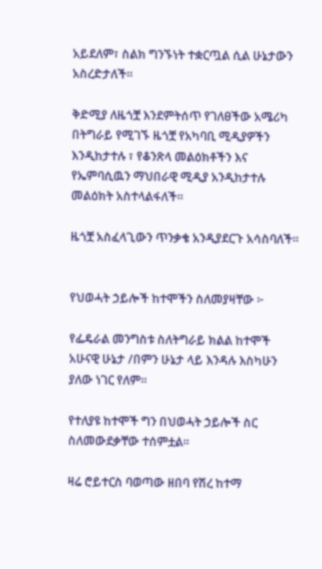አይደለም፣ ስልክ ግንኙነት ተቋርጧል ሲል ሁኔታውን አስረድታለች።

ቅድሚያ ለዜጎቿ እንደምትሰጥ የገለፀችው አሜሪካ በትግራይ የሚገኙ ዜጎቿ የአካባቢ ሚዲያዎችን እንዲከታተሉ ፣ የቆንጽላ መልዕክቶችን እና የኤምባሲዉን ማህበራዊ ሚዲያ አንዲከታተሉ መልዕክት አስተላልፋለች።

ዜጎቿ አስፈላጊውን ጥንቃቄ አንዲያደርጉ አሳስባለች።


የህወሓት ኃይሎች ከተሞችን ስለመያዛቸው ፦

የፌዴራል መንግስቱ ስለትግራይ ክልል ከተሞች አሁናዊ ሁኔታ /በምን ሁኔታ ላይ እንዳሉ እስካሁን ያለው ነገር የለም።

የተለያዩ ከተሞች ግን በህወሓት ኃይሎች ስር ስለመውደቃቸው ተሰምቷል።

ዛሬ ሮይተርስ ባወጣው ዘበባ የሽረ ከተማ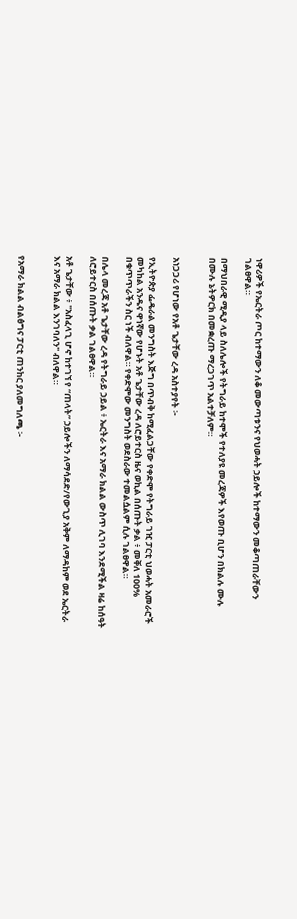ነዋሪዎች የኤርትራ ጦር ከተማውን ለቆ መውጣቱንና የህወሓት ኃይሎች ከተማውን መቆጣጠራቸውን ገልፀዋል።

በማህበራዊ ሚዲያ ላይ ስለሌሎች የትግራይ ከተሞች የተለያዩ መረጃዎች እየወጡ ቢሆን በክልሉ ሙሉ በሙሉ ኔትዎርክ በመቋረጡ ማረጋገጥ አልተቻለም።


አነጋጋሪ የሆነው የአቶ ጌታቸው ረዳ አስተያየት ፦

የኢትዮጵያ ፌዴራል መንግስት እጅግ በጥብቅ ከሚፈልጋቸው የቀድሞ የትግራይ ገዢ ፓርቲ ህወሓት አመራሮች መካከል አንዱና ዋነኛው የሆኑት አቶ ጌታቸው ረዳ ለሮይተርስ ዜና ወኪል በሰጡት ቃል ፥ መቐለ 100% በቁጥጥራችን ስር ነች ብለዋል። የቀድሞው መንግስት ወደስራው ተመልሷልም ሲሉ ገልፀዋል።

በሌላ መረጃ አቶ ጌታቸው ረዳ የትግራይ ኃይል ፥ ኤርትራ እና አማራ ክልል ውስጥ ሊገባ እንደሚችል ዛሬ ከሰዓት ለሮይተርስ በሰጡት ቃል ገልፀዋል።

አቶ ጌታቸው ፥ "አስፈላጊ ሆኖ ከተገኘ የ “ጠላት” ኃይሎችን ለማሳደድ/የውጊያ አቅም ለማዳከም ወደ ኤርትራ እና አማራ ክልል እንገባለን" ብለዋል።


የአማራ ክልል ብልፅግና ፓርቲ ጠንከር ያለመግለጫ ፦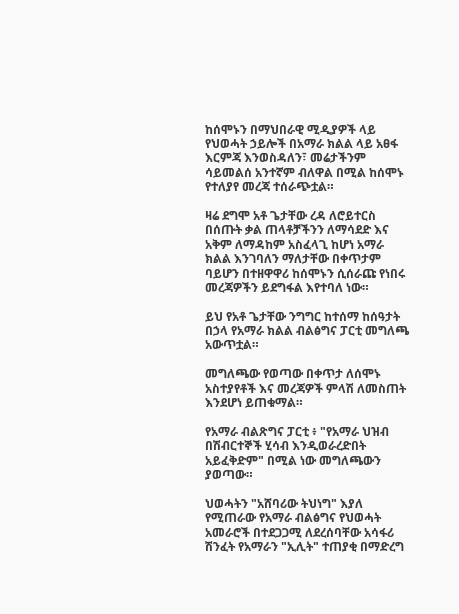ከሰሞኑን በማህበራዊ ሚዲያዎች ላይ የህወሓት ኃይሎች በአማራ ክልል ላይ አፀፋ እርምጃ እንወስዳለን፣ መሬታችንም ሳይመልሰ አንተኛም ብለዋል በሚል ከሰሞኑ የተለያየ መረጃ ተሰራጭቷል።

ዛሬ ደግሞ አቶ ጌታቸው ረዳ ለሮይተርስ በሰጡት ቃል ጠላቶቻችንን ለማሳደድ እና አቅም ለማዳከም አስፈላጊ ከሆነ አማራ ክልል እንገባለን ማለታቸው በቀጥታም ባይሆን በተዘዋዋሪ ከሰሞኑን ሲሰራጩ የነበሩ መረጃዎችን ይደግፋል እየተባለ ነው።

ይህ የአቶ ጌታቸው ንግግር ከተሰማ ከሰዓታት በኃላ የአማራ ክልል ብልፅግና ፓርቲ መግለጫ አውጥቷል።

መግለጫው የወጣው በቀጥታ ለሰሞኑ አስተያየቶች እና መረጃዎች ምላሽ ለመስጠት እንደሆነ ይጠቁማል።

የአማራ ብልጽግና ፓርቲ ፥ "የአማራ ህዝብ በሽብርተኞች ሂሳብ እንዲወራረድበት አይፈቅድም" በሚል ነው መግለጫውን ያወጣው።

ህወሓትን "አሸባሪው ትህነግ" እያለ የሚጠራው የአማራ ብልፅግና የህወሓት አመራሮች በተደጋጋሚ ለደረሰባቸው አሳፋሪ ሽንፈት የአማራን "ኢሊት" ተጠያቂ በማድረግ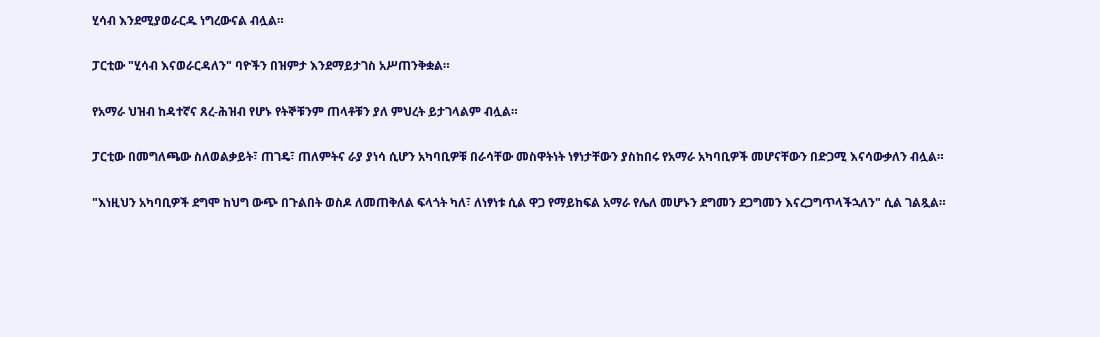ሂሳብ እንደሚያወራርዱ ነግረውናል ብሏል።

ፓርቲው "ሂሳብ እናወራርዳለን" ባዮችን በዝምታ እንደማይታገስ አሥጠንቅቋል።

የአማራ ህዝብ ከዳተኛና ጸረ-ሕዝብ የሆኑ የትኞቹንም ጠላቶቹን ያለ ምህረት ይታገላልም ብሏል።

ፓርቲው በመግለጫው ስለወልቃይት፣ ጠገዴ፣ ጠለምትና ራያ ያነሳ ሲሆን አካባቢዎቹ በራሳቸው መስዋትነት ነፃነታቸውን ያስከበሩ የአማራ አካባቢዎች መሆናቸውን በድጋሚ እናሳውቃለን ብሏል።

"እነዚህን አካባቢዎች ደግሞ ከህግ ውጭ በጉልበት ወስዶ ለመጠቅለል ፍላጎት ካለ፣ ለነፃነቱ ሲል ዋጋ የማይከፍል አማራ የሌለ መሆኑን ደግመን ደጋግመን እናረጋግጥላችኋለን" ሲል ገልጿል።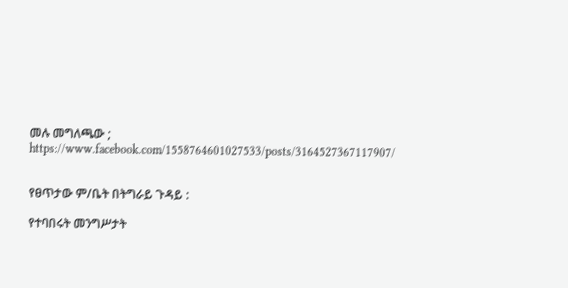መሉ መግለጫው ; https://www.facebook.com/1558764601027533/posts/3164527367117907/


የፀጥታው ም/ቤት በትግራይ ጉዳይ :

የተባበሩት መንግሥታት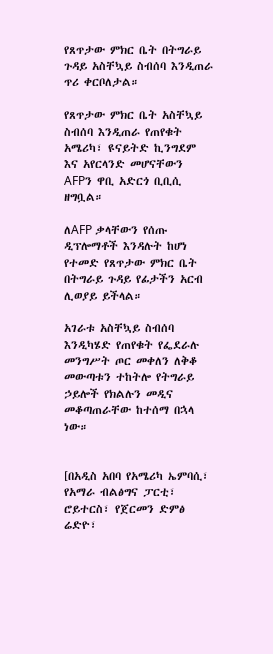የጸጥታው ምክር ቤት በትግራይ ጉዳይ አስቸኳይ ስብሰባ እንዲጠራ ጥሪ ቀርቦለታል።

የጸጥታው ምክር ቤት አስቸኳይ ስብሰባ እንዲጠራ የጠየቁት አሜሪካ፣ ዩናይትድ ኪንግደም እና አየርላንድ መሆናቸውን AFPን ዋቢ አድርጎ ቢቢሲ ዘግቧል።

ለAFP ቃላቸውን የሰጡ ዲፕሎማቶች እንዳሉት ከሆነ የተመድ የጸጥታው ምክር ቤት በትግራይ ጉዳይ የፊታችን አርብ ሊወያይ ይችላል።

አገራቱ አስቸኳይ ስብሰባ እንዲካሄድ የጠየቁት የፌደራሉ መንግሥት ጦር መቀለን ለቅቆ መውጣቱን ተከትሎ የትግራይ ኃይሎች የክልሉን መዲና መቆጣጠራቸው ከተሰማ በኋላ ነው።


[በአዲስ አበባ የአሜሪካ ኤምባሲ፣ የአማራ ብልፅግና ፓርቲ፣ ሮይተርስ፣ የጀርመን ድምፅ ሬድዮ፣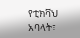የቲክቫህ አባላት፣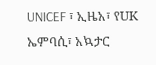UNICEF ፣ ኢዜአ፣ የUK ኤምባሲ፣ አኳታር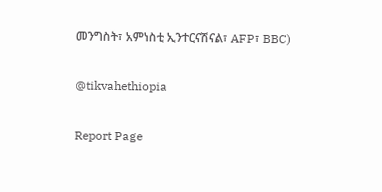መንግስት፣ አምነስቲ ኢንተርናሽናል፣ AFP፣ BBC)

@tikvahethiopia

Report Page